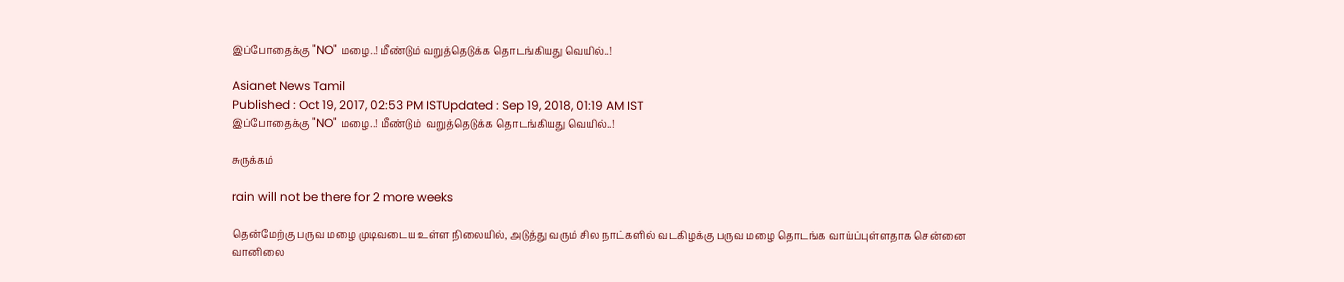இப்போதைக்கு "NO" மழை..! மீண்டும் வறுத்தெடுக்க தொடங்கியது வெயில்..!

Asianet News Tamil
Published : Oct 19, 2017, 02:53 PM ISTUpdated : Sep 19, 2018, 01:19 AM IST
இப்போதைக்கு "NO" மழை..! மீண்டும்  வறுத்தெடுக்க தொடங்கியது வெயில்..!

சுருக்கம்

rain will not be there for 2 more weeks

தென்மேற்கு பருவ மழை முடிவடைய உள்ள நிலையில், அடுத்து வரும் சில நாட்களில் வடகிழக்கு பருவ மழை தொடங்க வாய்ப்புள்ளதாக சென்னை வானிலை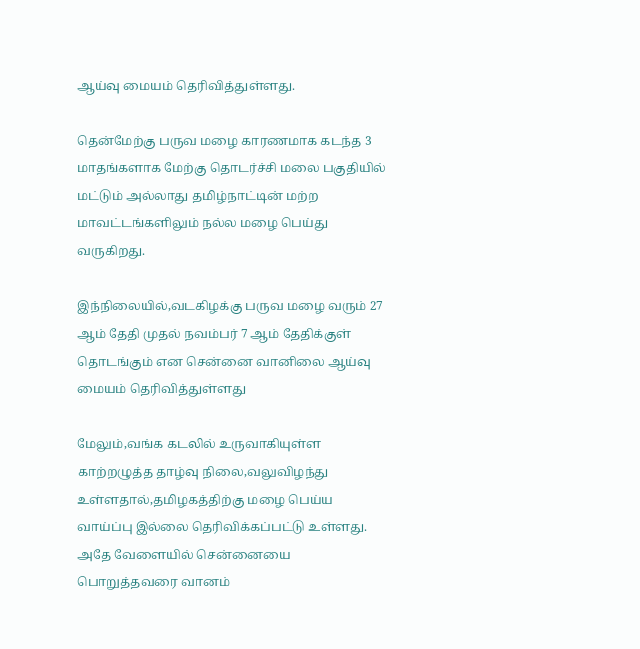ஆய்வு மையம் தெரிவித்துள்ளது.

தென்மேற்கு பருவ மழை காரணமாக கடந்த 3 மாதங்களாக மேற்கு தொடர்ச்சி மலை பகுதியில் மட்டும் அல்லாது தமிழ்நாட்டின் மற்ற மாவட்டங்களிலும் நல்ல மழை பெய்து வருகிறது.

இந்நிலையில்,வடகிழக்கு பருவ மழை வரும் 27  ஆம் தேதி முதல் நவம்பர் 7 ஆம் தேதிக்குள் தொடங்கும் என சென்னை வானிலை ஆய்வு மையம் தெரிவித்துள்ளது

மேலும்,வங்க கடலில் உருவாகியுள்ள காற்றழுத்த தாழ்வு நிலை,வலுவிழந்து உள்ளதால்,தமிழகத்திற்கு மழை பெய்ய வாய்ப்பு இல்லை தெரிவிக்கப்பட்டு உள்ளது.
அதே வேளையில் சென்னையை பொறுத்தவரை வானம்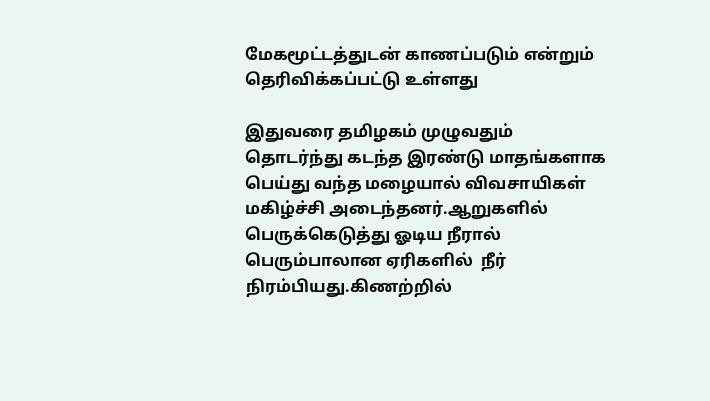மேகமூட்டத்துடன் காணப்படும் என்றும்  தெரிவிக்கப்பட்டு உள்ளது

இதுவரை தமிழகம் முழுவதும் தொடர்ந்து கடந்த இரண்டு மாதங்களாக பெய்து வந்த மழையால் விவசாயிகள் மகிழ்ச்சி அடைந்தனர்.ஆறுகளில் பெருக்கெடுத்து ஓடிய நீரால் பெரும்பாலான ஏரிகளில்  நீர் நிரம்பியது.கிணற்றில்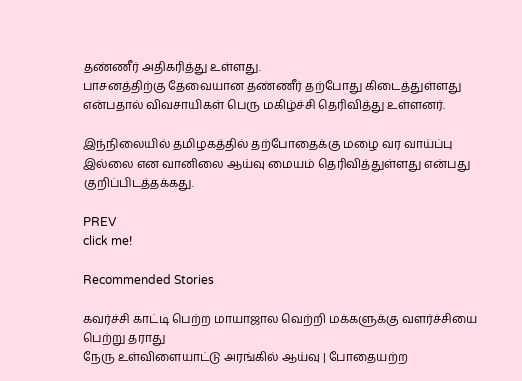தண்ணீர் அதிகரித்து உள்ளது.
பாசனத்திற்கு தேவையான தண்ணீர் தற்போது கிடைத்துள்ளது என்பதால் விவசாயிகள் பெரு மகிழ்ச்சி தெரிவித்து உள்ளனர்.

இந்நிலையில் தமிழகத்தில் தற்போதைக்கு மழை வர வாய்ப்பு இல்லை என வானிலை ஆய்வு மையம் தெரிவித்துள்ளது என்பது குறிப்பிடத்தக்கது.

PREV
click me!

Recommended Stories

கவர்ச்சி காட்டி பெற்ற மாயாஜால வெற்றி மக்களுக்கு வளர்ச்சியை பெற்று தராது
நேரு உள்விளையாட்டு அரங்கில் ஆய்வு | போதையற்ற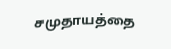சமுதாயத்தை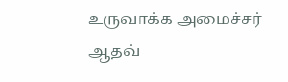உருவாக்க அமைச்சர் ஆதவ்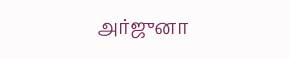அர்ஜுனா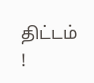திட்டம் !